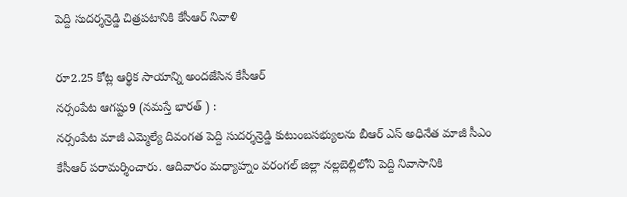పెద్ది సుదర్శన్రెడ్డి చిత్రపటానికి కేసీఆర్ నివాళి

రూ2.25 కోట్ల ఆర్థిక సాయాన్ని అందజేసిన కేసీఆర్
నర్సంపేట ఆగష్టు9 (నమస్తే భారత్ ) :
నర్సంపేట మాజీ ఎమ్మెల్యే దివంగత పెద్ది సుదర్శన్రెడ్డి కుటుంబసభ్యులను బీఆర్ ఎస్ అధినేత మాజీ సీఎం కేసీఆర్ పరామర్శించారు. ఆదివారం మధ్యాహ్నం వరంగల్ జిల్లా నల్లబెల్లిలోని పెద్ది నివాసానికి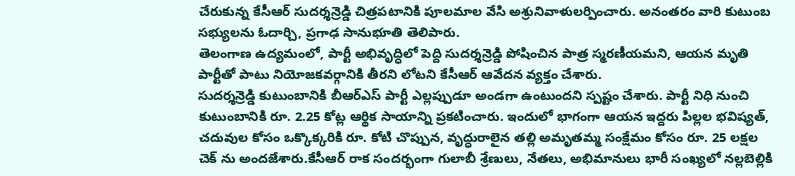చేరుకున్న కేసీఆర్ సుదర్శన్రెడ్డి చిత్రపటానికి పూలమాల వేసి అశ్రునివాళులర్పించారు. అనంతరం వారి కుటుంబ సభ్యులను ఓదార్చి, ప్రగాఢ సానుభూతి తెలిపారు.
తెలంగాణ ఉద్యమంలో, పార్టీ అభివృద్ధిలో పెద్ది సుదర్శన్రెడ్డి పోషించిన పాత్ర స్మరణీయమని, ఆయన మృతి పార్టీతో పాటు నియోజకవర్గానికి తీరని లోటని కేసీఆర్ ఆవేదన వ్యక్తం చేశారు.
సుదర్శన్రెడ్డి కుటుంబానికి బీఆర్ఎస్ పార్టీ ఎల్లప్పుడూ అండగా ఉంటుందని స్పష్టం చేశారు. పార్టీ నిధి నుంచి కుటుంబానికి రూ. 2.25 కోట్ల ఆర్థిక సాయాన్ని ప్రకటించారు. ఇందులో భాగంగా ఆయన ఇద్దరు పిల్లల భవిష్యత్, చదువుల కోసం ఒక్కొక్కరికి రూ. కోటి చొప్పున, వృద్ధురాలైన తల్లి అమృతమ్మ సంక్షేమం కోసం రూ. 25 లక్షల చెక్ ను అందజేశారు.కేసీఆర్ రాక సందర్భంగా గులాబీ శ్రేణులు, నేతలు, అభిమానులు భారీ సంఖ్యలో నల్లబెల్లికి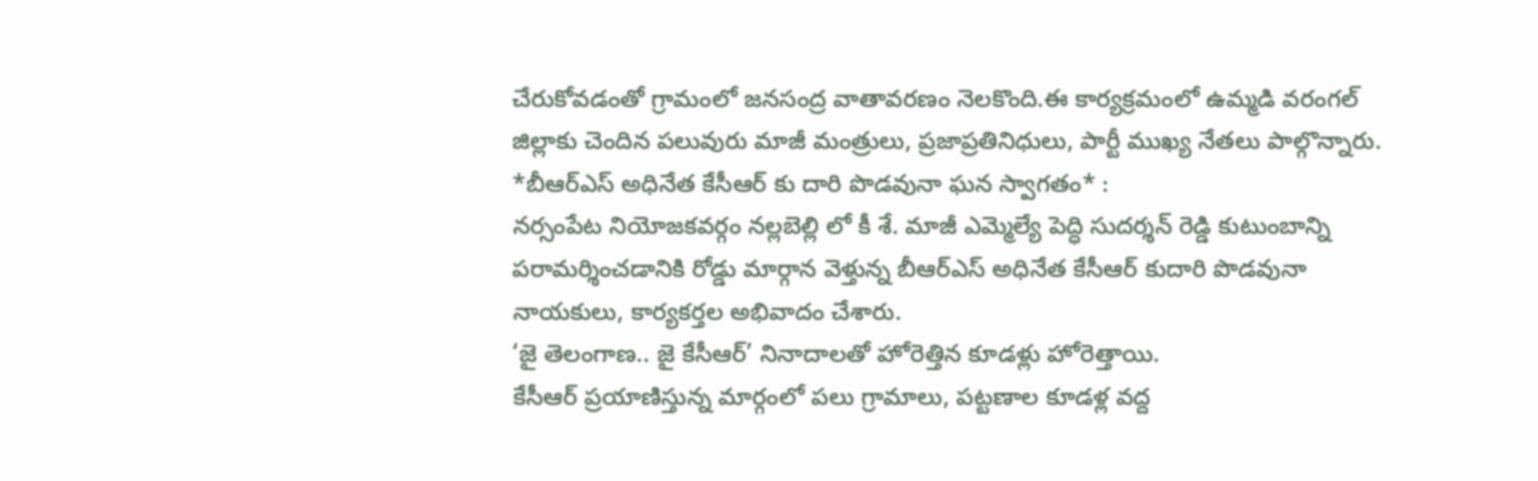చేరుకోవడంతో గ్రామంలో జనసంద్ర వాతావరణం నెలకొంది.ఈ కార్యక్రమంలో ఉమ్మడి వరంగల్ జిల్లాకు చెందిన పలువురు మాజీ మంత్రులు, ప్రజాప్రతినిధులు, పార్టీ ముఖ్య నేతలు పాల్గొన్నారు.
*బీఆర్ఎస్ అధినేత కేసీఆర్ కు దారి పొడవునా ఘన స్వాగతం* :
నర్సంపేట నియోజకవర్గం నల్లబెల్లి లో కీ శే. మాజీ ఎమ్మెల్యే పెద్ధి సుదర్శన్ రెడ్డి కుటుంబాన్ని పరామర్శించడానికి రోడ్డు మార్గాన వెళ్తున్న బీఆర్ఎస్ అధినేత కేసీఆర్ కుదారి పొడవునా నాయకులు, కార్యకర్తల అభివాదం చేశారు.
‘జై తెలంగాణ.. జై కేసీఆర్’ నినాదాలతో హోరెత్తిన కూడళ్లు హోరెత్తాయి.
కేసీఆర్ ప్రయాణిస్తున్న మార్గంలో పలు గ్రామాలు, పట్టణాల కూడళ్ల వద్ద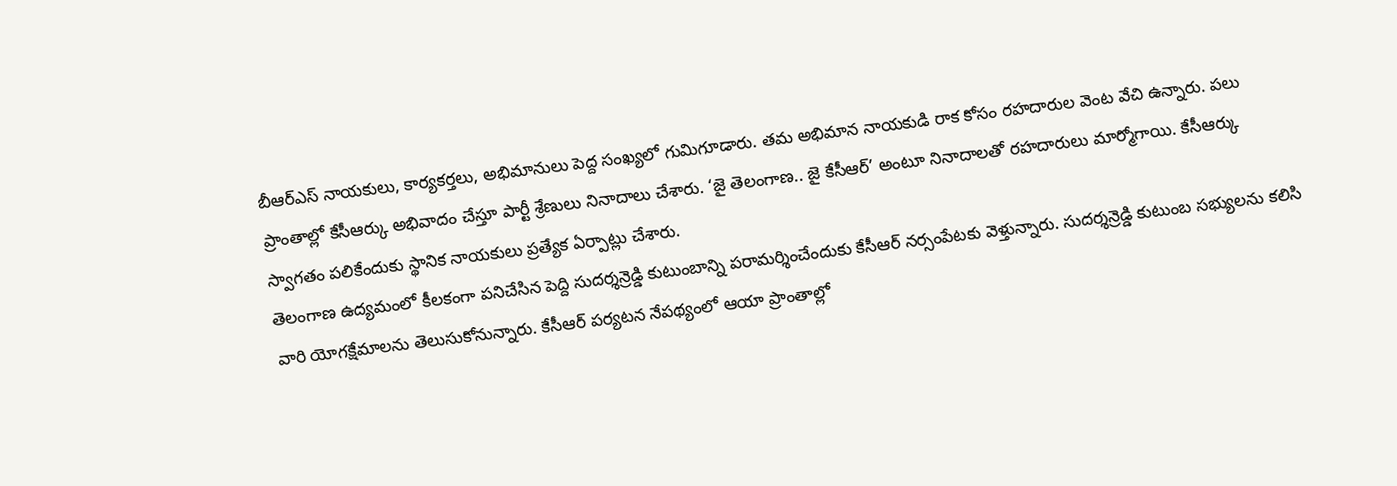బీఆర్ఎస్ నాయకులు, కార్యకర్తలు, అభిమానులు పెద్ద సంఖ్యలో గుమిగూడారు. తమ అభిమాన నాయకుడి రాక కోసం రహదారుల వెంట వేచి ఉన్నారు. పలు ప్రాంతాల్లో కేసీఆర్కు అభివాదం చేస్తూ పార్టీ శ్రేణులు నినాదాలు చేశారు. ‘జై తెలంగాణ.. జై కేసీఆర్’ అంటూ నినాదాలతో రహదారులు మార్మోగాయి. కేసీఆర్కు స్వాగతం పలికేందుకు స్థానిక నాయకులు ప్రత్యేక ఏర్పాట్లు చేశారు.
తెలంగాణ ఉద్యమంలో కీలకంగా పనిచేసిన పెద్ది సుదర్శన్రెడ్డి కుటుంబాన్ని పరామర్శించేందుకు కేసీఆర్ నర్సంపేటకు వెళ్తున్నారు. సుదర్శన్రెడ్డి కుటుంబ సభ్యులను కలిసి వారి యోగక్షేమాలను తెలుసుకోనున్నారు. కేసీఆర్ పర్యటన నేపథ్యంలో ఆయా ప్రాంతాల్లో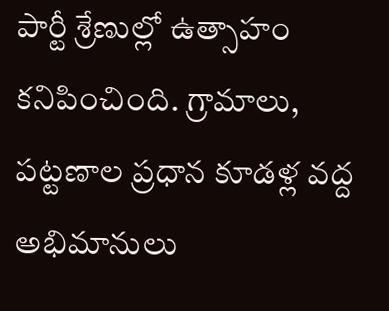పార్టీ శ్రేణుల్లో ఉత్సాహం కనిపించింది. గ్రామాలు, పట్టణాల ప్రధాన కూడళ్ల వద్ద అభిమానులు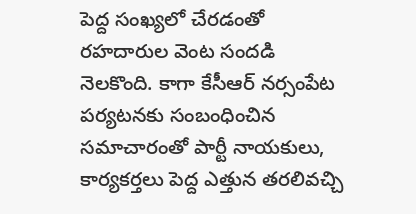పెద్ద సంఖ్యలో చేరడంతో రహదారుల వెంట సందడి నెలకొంది. కాగా కేసీఆర్ నర్సంపేట పర్యటనకు సంబంధించిన సమాచారంతో పార్టీ నాయకులు, కార్యకర్తలు పెద్ద ఎత్తున తరలివచ్చి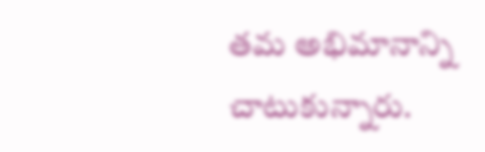తమ అభిమానాన్ని చాటుకున్నారు.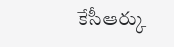కేసీఆర్కు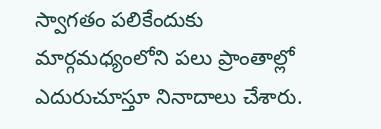స్వాగతం పలికేందుకు మార్గమధ్యంలోని పలు ప్రాంతాల్లో ఎదురుచూస్తూ నినాదాలు చేశారు.